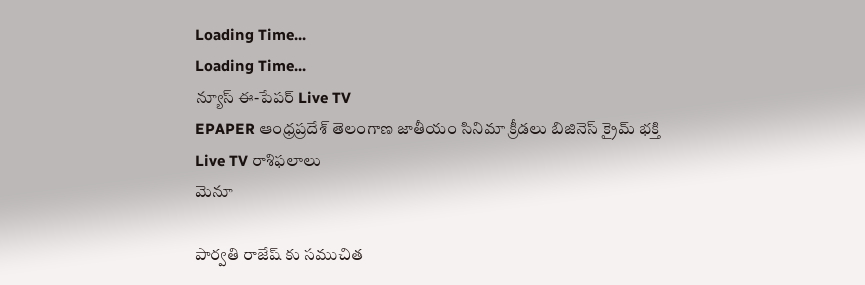Loading Time...
Loading Time...
న్యూస్ ఈ-పేపర్ Live TV
EPAPER ఆంధ్రప్రదేశ్ తెలంగాణ జాతీయం సినిమా క్రీడలు బిజినెస్ క్రైమ్ భక్తి Live TV రాశిఫలాలు
మెనూ

పార్వతి రాజేష్ కు సముచిత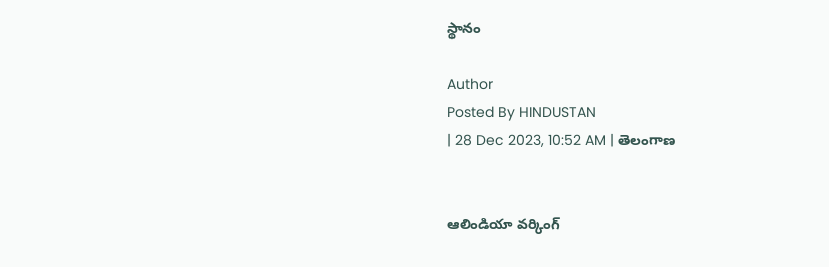స్థానం

Author
Posted By HINDUSTAN
| 28 Dec 2023, 10:52 AM | తెలంగాణ


ఆలిండియా వర్కింగ్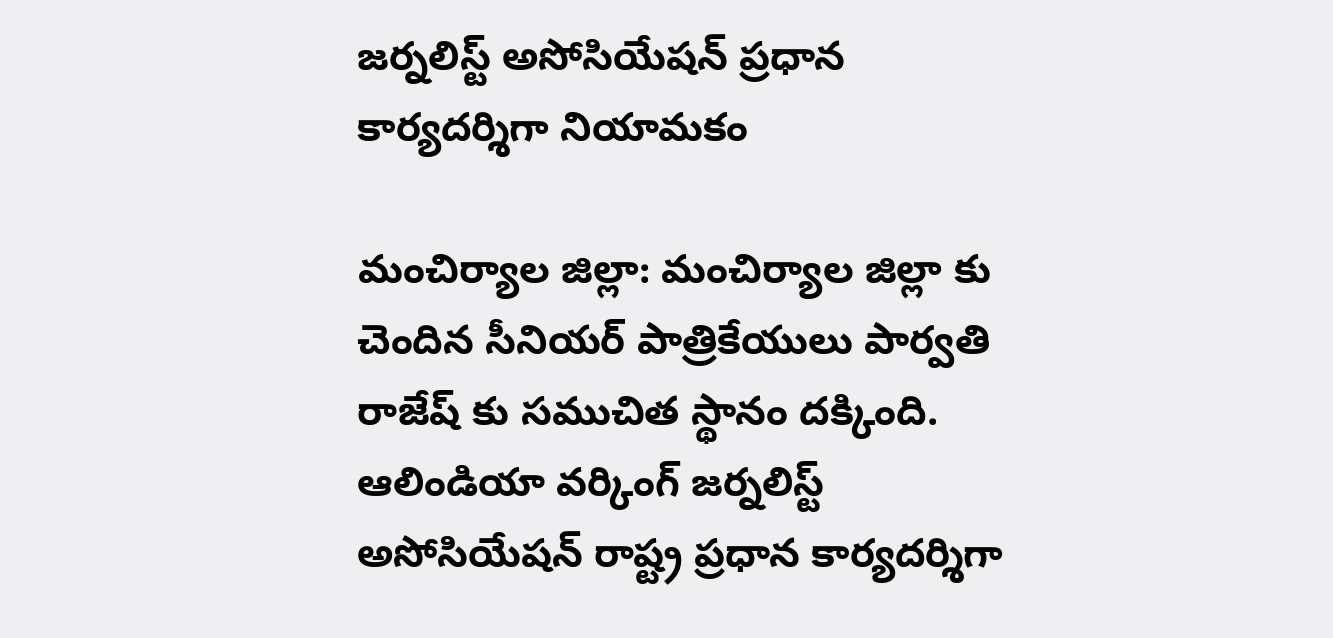జర్నలిస్ట్ అసోసియేషన్ ప్రధాన కార్యదర్శిగా నియామకం

మంచిర్యాల జిల్లా: మంచిర్యాల జిల్లా కు చెందిన సీనియర్ పాత్రికేయులు పార్వతి రాజేష్ కు సముచిత స్థానం దక్కింది. ఆలిండియా వర్కింగ్ జర్నలిస్ట్ అసోసియేషన్ రాష్ట్ర ప్రధాన కార్యదర్శిగా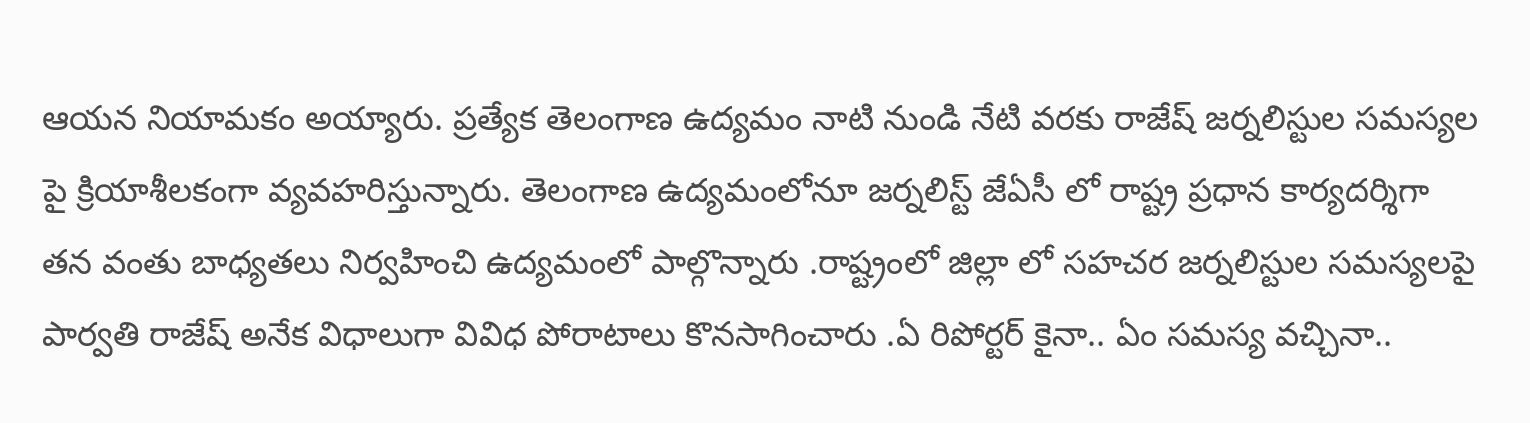ఆయన నియామకం అయ్యారు. ప్రత్యేక తెలంగాణ ఉద్యమం నాటి నుండి నేటి వరకు రాజేష్ జర్నలిస్టుల సమస్యల పై క్రియాశీలకంగా వ్యవహరిస్తున్నారు. తెలంగాణ ఉద్యమంలోనూ జర్నలిస్ట్ జేఏసీ లో రాష్ట్ర ప్రధాన కార్యదర్శిగా తన వంతు బాధ్యతలు నిర్వహించి ఉద్యమంలో పాల్గొన్నారు .రాష్ట్రంలో జిల్లా లో సహచర జర్నలిస్టుల సమస్యలపై పార్వతి రాజేష్ అనేక విధాలుగా వివిధ పోరాటాలు కొనసాగించారు .ఏ రిపోర్టర్ కైనా.. ఏం సమస్య వచ్చినా..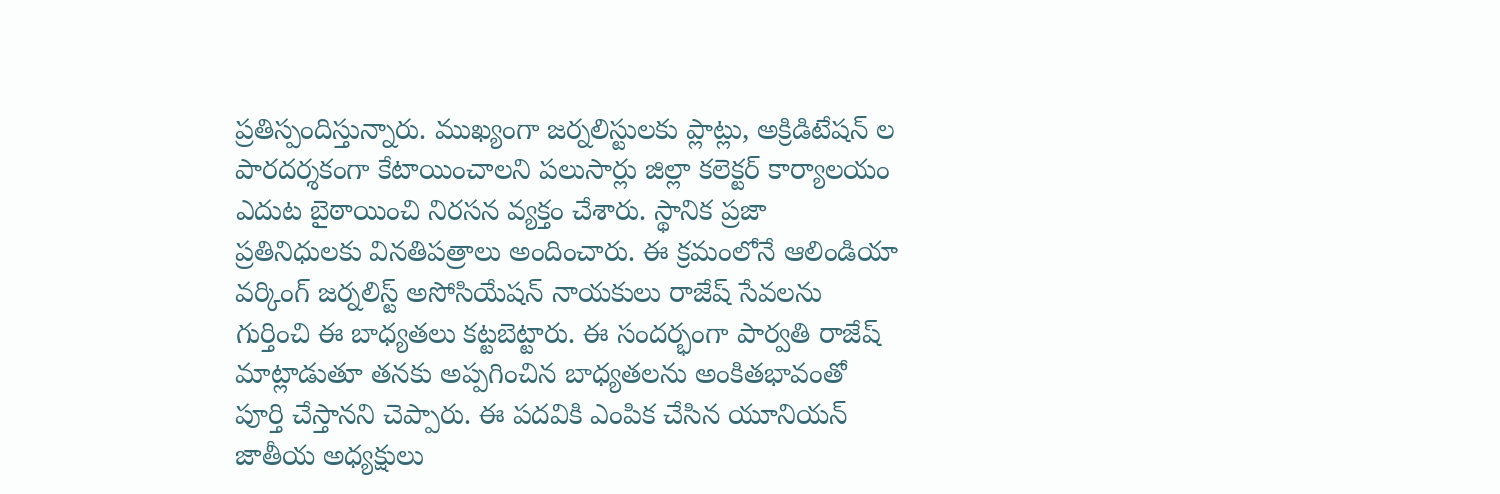ప్రతిస్పందిస్తున్నారు. ముఖ్యంగా జర్నలిస్టులకు ప్లాట్లు, అక్రిడిటేషన్ ల పారదర్శకంగా కేటాయించాలని పలుసార్లు జిల్లా కలెక్టర్ కార్యాలయం ఎదుట బైఠాయించి నిరసన వ్యక్తం చేశారు. స్థానిక ప్రజా ప్రతినిధులకు వినతిపత్రాలు అందించారు. ఈ క్రమంలోనే ఆలిండియా వర్కింగ్ జర్నలిస్ట్ అసోసియేషన్ నాయకులు రాజేష్ సేవలను గుర్తించి ఈ బాధ్యతలు కట్టబెట్టారు. ఈ సందర్భంగా పార్వతి రాజేష్ మాట్లాడుతూ తనకు అప్పగించిన బాధ్యతలను అంకితభావంతో పూర్తి చేస్తానని చెప్పారు. ఈ పదవికి ఎంపిక చేసిన యూనియన్ జాతీయ అధ్యక్షులు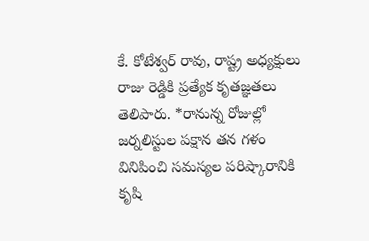కే. కోటేశ్వర్ రావు, రాష్ట్ర అధ్యక్షులు రాజు రెడ్డికి ప్రత్యేక కృతజ్ఞతలు తెలిపారు. *రానున్న రోజుల్లో జర్నలిస్టుల పక్షాన తన గళం వినిపించి సమస్యల పరిష్కారానికి కృషి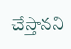చేస్తానని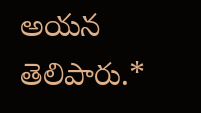అయన తెలిపారు.*